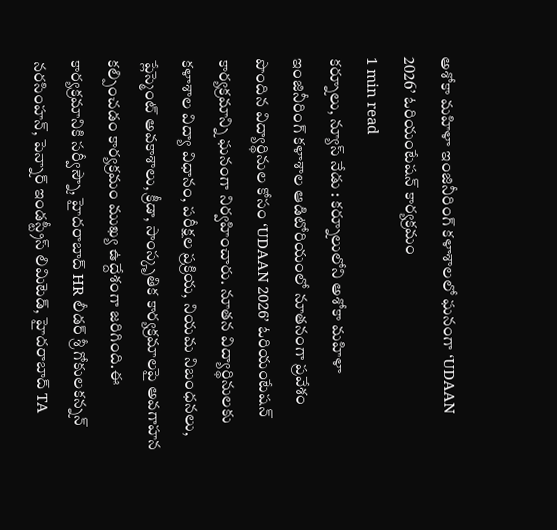అశోకా మహిళా ఇంజినీరింగ్ కళాశాలలో ఘనంగా ‘UDAAN 2026’ ఓరియంటేషన్ కార్యక్రమం
1 min read
కర్నూలు, న్యూస్ నేడు : కర్నూలులోని అశోకా మహిళా ఇంజినీరింగ్ కళాశాల ఆడిటోరియంలో నూతనంగా ప్రవేశం పొందిన విద్యార్థినుల కోసం ‘UDAAN 2026’ ఓరియంటేషన్ కార్యక్రమాన్ని ఘనంగా నిర్వహించారు. నూతన విద్యార్థినులకు కళాశాల విద్యా విధానం, పరీక్షల ప్రక్రియ, నియమ నిబంధనలు, ప్లేస్మెంట్ అవకాశాలు, క్రీడా, సాంస్కృతిక కార్యక్రమాలపై అవగాహన కల్పించడం కార్యక్రమం ముఖ్య ఉద్దేశంగా జరిగింది.ఈ కార్యక్రమానికి సర్వీస్నౌ, హైదరాబాద్ HR లీడర్ శ్రీ గోకులకన్నన్ నరసింహన్, పెన్నార్ ఇండస్ట్రీస్ లిమిటెడ్, హైదరాబాద్ TA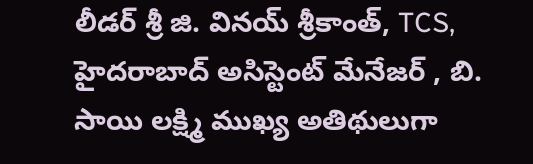లీడర్ శ్రీ జి. వినయ్ శ్రీకాంత్, TCS, హైదరాబాద్ అసిస్టెంట్ మేనేజర్ , బి. సాయి లక్ష్మి ముఖ్య అతిథులుగా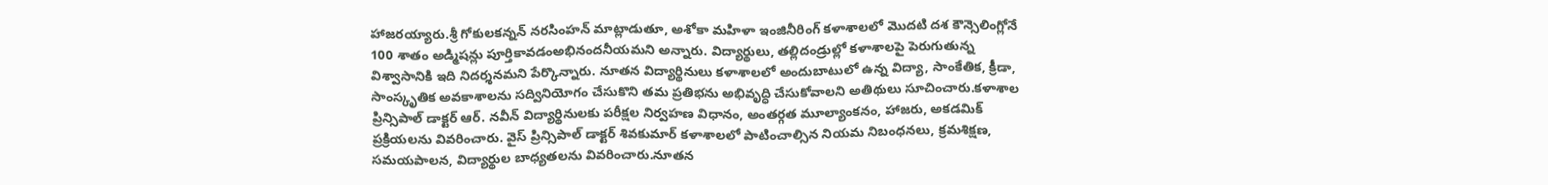హాజరయ్యారు.శ్రీ గోకులకన్నన్ నరసింహన్ మాట్లాడుతూ, అశోకా మహిళా ఇంజినీరింగ్ కళాశాలలో మొదటి దశ కౌన్సెలింగ్లోనే 100 శాతం అడ్మిషన్లు పూర్తికావడంఅభినందనీయమని అన్నారు. విద్యార్థులు, తల్లిదండ్రుల్లో కళాశాలపై పెరుగుతున్న విశ్వాసానికి ఇది నిదర్శనమని పేర్కొన్నారు. నూతన విద్యార్థినులు కళాశాలలో అందుబాటులో ఉన్న విద్యా, సాంకేతిక, క్రీడా, సాంస్కృతిక అవకాశాలను సద్వినియోగం చేసుకొని తమ ప్రతిభను అభివృద్ధి చేసుకోవాలని అతిథులు సూచించారు.కళాశాల ప్రిన్సిపాల్ డాక్టర్ ఆర్. నవీన్ విద్యార్థినులకు పరీక్షల నిర్వహణ విధానం, అంతర్గత మూల్యాంకనం, హాజరు, అకడమిక్ ప్రక్రియలను వివరించారు. వైస్ ప్రిన్సిపాల్ డాక్టర్ శివకుమార్ కళాశాలలో పాటించాల్సిన నియమ నిబంధనలు, క్రమశిక్షణ, సమయపాలన, విద్యార్థుల బాధ్యతలను వివరించారు.నూతన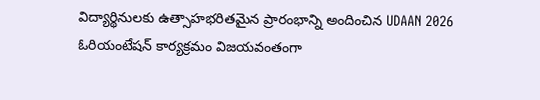విద్యార్థినులకు ఉత్సాహభరితమైన ప్రారంభాన్ని అందించిన UDAAN 2026 ఓరియంటేషన్ కార్యక్రమం విజయవంతంగా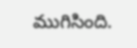ముగిసింది.